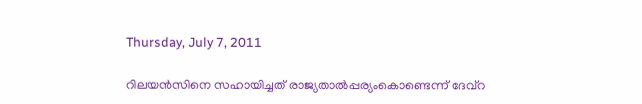Thursday, July 7, 2011

റിലയന്‍സിനെ സഹായിച്ചത് രാജ്യതാല്‍പ്പര്യംകൊണ്ടെന്ന് ദേവ്റ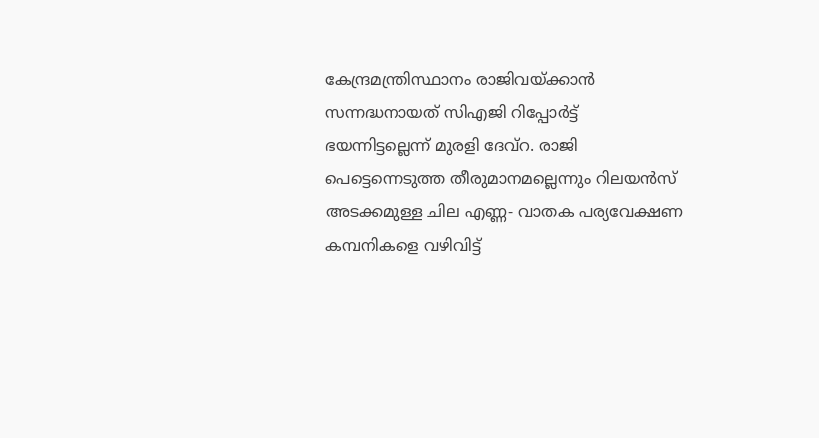കേന്ദ്രമന്ത്രിസ്ഥാനം രാജിവയ്ക്കാന്‍ സന്നദ്ധനായത് സിഎജി റിപ്പോര്‍ട്ട് ഭയന്നിട്ടല്ലെന്ന് മുരളി ദേവ്റ. രാജി പെട്ടെന്നെടുത്ത തീരുമാനമല്ലെന്നും റിലയന്‍സ് അടക്കമുള്ള ചില എണ്ണ- വാതക പര്യവേക്ഷണ കമ്പനികളെ വഴിവിട്ട്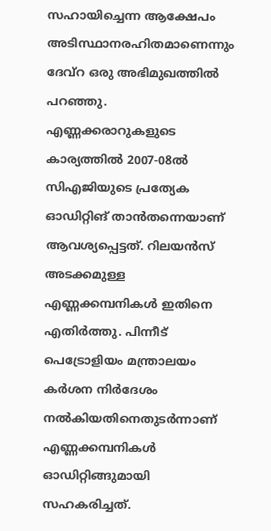സഹായിച്ചെന്ന ആക്ഷേപം അടിസ്ഥാനരഹിതമാണെന്നും ദേവ്റ ഒരു അഭിമുഖത്തില്‍ പറഞ്ഞു. എണ്ണക്കരാറുകളുടെ കാര്യത്തില്‍ 2007-08ല്‍ സിഎജിയുടെ പ്രത്യേക ഓഡിറ്റിങ് താന്‍തന്നെയാണ് ആവശ്യപ്പെട്ടത്. റിലയന്‍സ് അടക്കമുള്ള എണ്ണക്കമ്പനികള്‍ ഇതിനെ എതിര്‍ത്തു. പിന്നീട് പെട്രോളിയം മന്ത്രാലയം കര്‍ശന നിര്‍ദേശം നല്‍കിയതിനെതുടര്‍ന്നാണ് എണ്ണക്കമ്പനികള്‍ ഓഡിറ്റിങ്ങുമായി സഹകരിച്ചത്.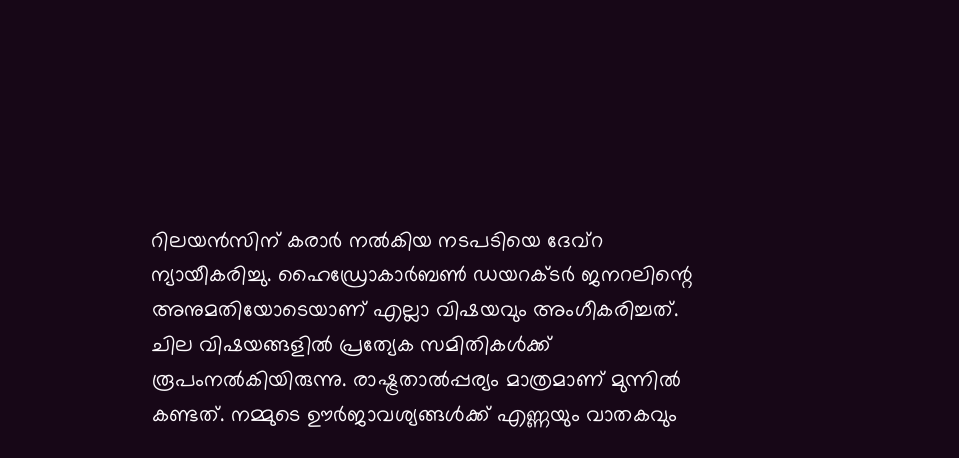റിലയന്‍സിന് കരാര്‍ നല്‍കിയ നടപടിയെ ദേവ്റ ന്യായീകരിച്ചു. ഹൈഡ്രോകാര്‍ബണ്‍ ഡയറക്ടര്‍ ജനറലിന്റെ അനുമതിയോടെയാണ് എല്ലാ വിഷയവും അംഗീകരിച്ചത്. ചില വിഷയങ്ങളില്‍ പ്രത്യേക സമിതികള്‍ക്ക് രൂപംനല്‍കിയിരുന്നു. രാഷ്ട്രതാല്‍പ്പര്യം മാത്രമാണ് മുന്നില്‍ കണ്ടത്. നമ്മുടെ ഊര്‍ജാവശ്യങ്ങള്‍ക്ക് എണ്ണയും വാതകവും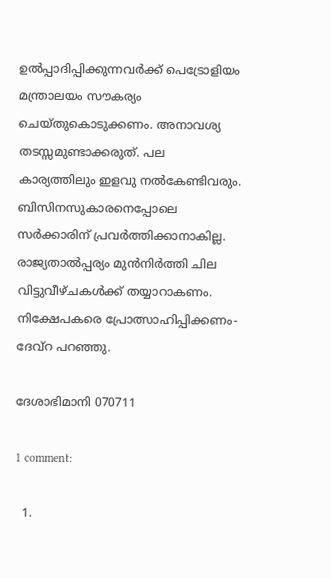ഉല്‍പ്പാദിപ്പിക്കുന്നവര്‍ക്ക് പെട്രോളിയം മന്ത്രാലയം സൗകര്യം ചെയ്തുകൊടുക്കണം. അനാവശ്യ തടസ്സമുണ്ടാക്കരുത്. പല കാര്യത്തിലും ഇളവു നല്‍കേണ്ടിവരും. ബിസിനസുകാരനെപ്പോലെ സര്‍ക്കാരിന് പ്രവര്‍ത്തിക്കാനാകില്ല. രാജ്യതാല്‍പ്പര്യം മുന്‍നിര്‍ത്തി ചില വിട്ടുവീഴ്ചകള്‍ക്ക് തയ്യാറാകണം. നിക്ഷേപകരെ പ്രോത്സാഹിപ്പിക്കണം- ദേവ്റ പറഞ്ഞു.

ദേശാഭിമാനി 070711

1 comment:

  1.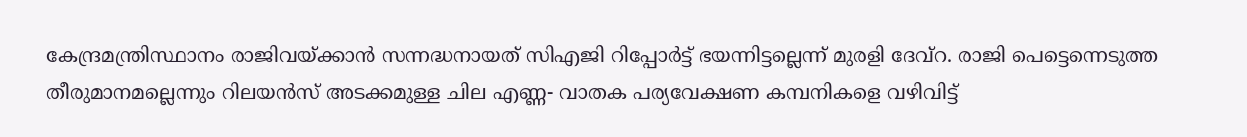കേന്ദ്രമന്ത്രിസ്ഥാനം രാജിവയ്ക്കാന്‍ സന്നദ്ധനായത് സിഎജി റിപ്പോര്‍ട്ട് ഭയന്നിട്ടല്ലെന്ന് മുരളി ദേവ്റ. രാജി പെട്ടെന്നെടുത്ത തീരുമാനമല്ലെന്നും റിലയന്‍സ് അടക്കമുള്ള ചില എണ്ണ- വാതക പര്യവേക്ഷണ കമ്പനികളെ വഴിവിട്ട്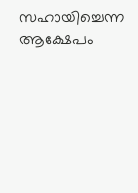സഹായിച്ചെന്ന ആക്ഷേപം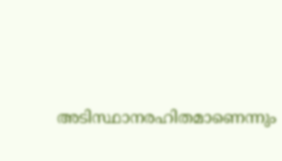അടിസ്ഥാനരഹിതമാണെന്നും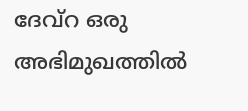ദേവ്റ ഒരു അഭിമുഖത്തില്‍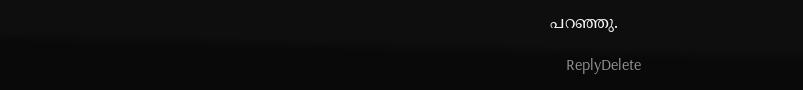പറഞ്ഞു.

    ReplyDelete